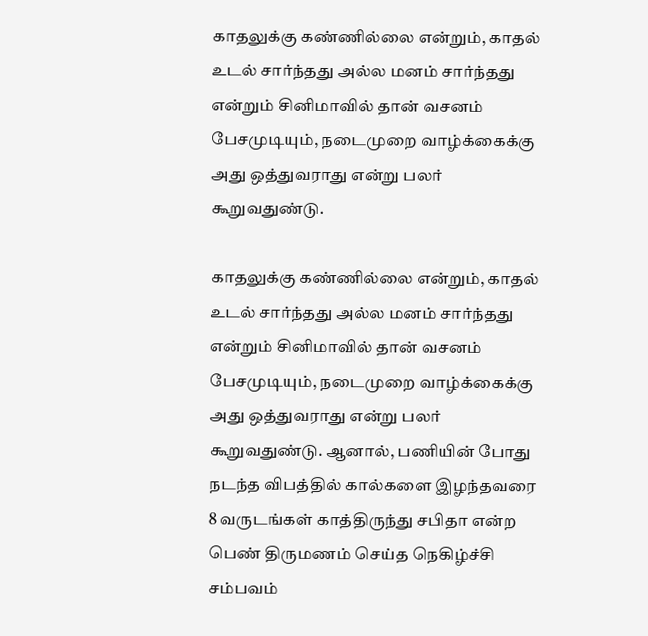காதலுக்கு கண்ணில்லை என்றும், காதல் உடல் சார்ந்தது அல்ல மனம் சார்ந்தது என்றும் சினிமாவில் தான் வசனம் பேசமுடியும், நடைமுறை வாழ்க்கைக்கு அது ஒத்துவராது என்று பலர் கூறுவதுண்டு.

காதலுக்கு கண்ணில்லை என்றும், காதல் உடல் சார்ந்தது அல்ல மனம் சார்ந்தது என்றும் சினிமாவில் தான் வசனம் பேசமுடியும், நடைமுறை வாழ்க்கைக்கு அது ஒத்துவராது என்று பலர் கூறுவதுண்டு. ஆனால், பணியின் போது நடந்த விபத்தில் கால்களை இழந்தவரை 8 வருடங்கள் காத்திருந்து சபிதா என்ற பெண் திருமணம் செய்த நெகிழ்ச்சி சம்பவம்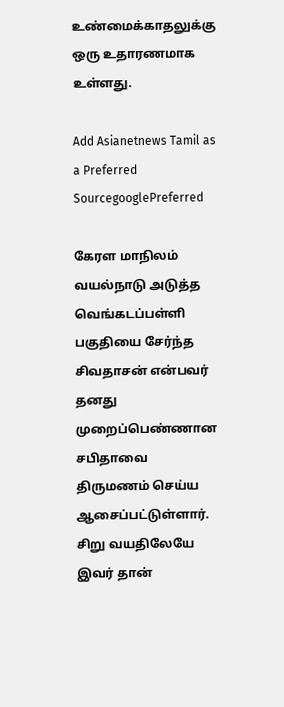உண்மைக்காதலுக்கு ஒரு உதாரணமாக உள்ளது.

Add Asianetnews Tamil as a Preferred SourcegooglePreferred

கேரள மாநிலம் வயல்நாடு அடுத்த வெங்கடப்பள்ளி பகுதியை சேர்ந்த சிவதாசன் என்பவர் தனது முறைப்பெண்ணான சபிதாவை திருமணம் செய்ய ஆசைப்பட்டுள்ளார். சிறு வயதிலேயே இவர் தான்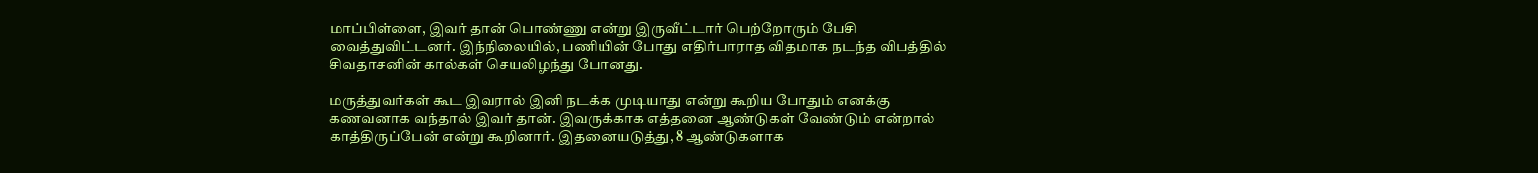மாப்பிள்ளை, இவர் தான் பொண்ணு என்று இருவீட்டார் பெற்றோரும் பேசி வைத்துவிட்டனர். இந்நிலையில், பணியின் போது எதிர்பாராத விதமாக நடந்த விபத்தில் சிவதாசனின் கால்கள் செயலிழந்து போனது.

மருத்துவர்கள் கூட இவரால் இனி நடக்க முடியாது என்று கூறிய போதும் எனக்கு கணவனாக வந்தால் இவர் தான். இவருக்காக எத்தனை ஆண்டுகள் வேண்டும் என்றால் காத்திருப்பேன் என்று கூறினார். இதனையடுத்து, 8 ஆண்டுகளாக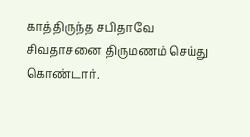காத்திருந்த சபிதாவே சிவதாசனை திருமணம் செய்து கொண்டார்.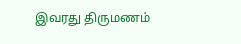இவரது திருமணம்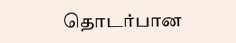தொடர்பான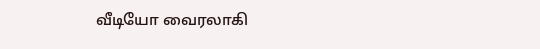வீடியோ வைரலாகி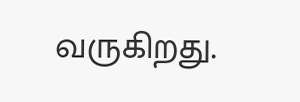வருகிறது.